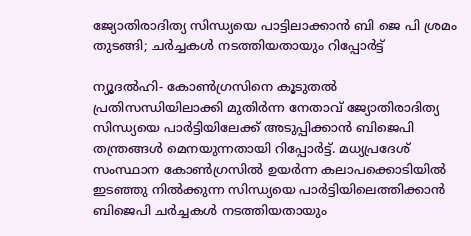ജ്യോതിരാദിത്യ സിന്ധ്യയെ പാട്ടിലാക്കാൻ ബി ജെ പി ശ്രമം തുടങ്ങി; ചർച്ചകൾ നടത്തിയതായും റിപ്പോർട്ട്

ന്യൂദൽഹി- കോൺഗ്രസിനെ കൂടുതൽ പ്രതിസന്ധിയിലാക്കി മുതിർന്ന നേതാവ് ജ്യോതിരാദിത്യ സിന്ധ്യയെ പാർട്ടിയിലേക്ക് അടുപ്പിക്കാൻ ബിജെപി തന്ത്രങ്ങൾ മെനയുന്നതായി റിപ്പോർട്ട്. മധ്യപ്രദേശ് സംസ്ഥാന കോൺഗ്രസിൽ ഉയർന്ന കലാപക്കൊടിയിൽ ഇടഞ്ഞു നിൽക്കുന്ന സിന്ധ്യയെ പാർട്ടിയിലെത്തിക്കാൻ ബിജെപി ചർച്ചകൾ നടത്തിയതായും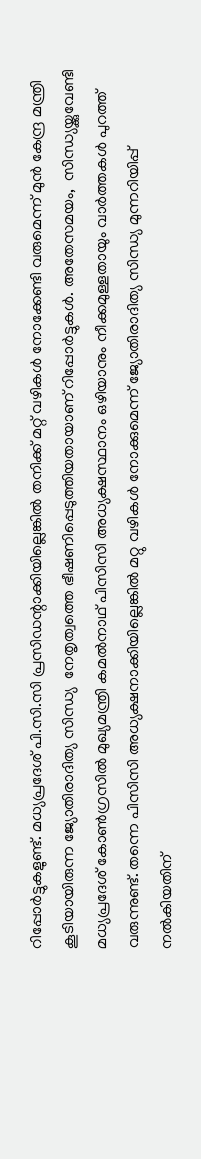റിപ്പോർട്ടുകളുണ്ട്. മധ്യപ്രദേശ് പി.സി.സി പ്രസിഡന്റാക്കിയില്ലെങ്കില്‍ തനിക്ക് മറ്റ് വഴികള്‍ നോക്കേണ്ടി വരുമെന്ന് മുന്‍ കേന്ദ്ര മന്ത്രി കൂടിയായിരുന്ന ജ്യോതിരാദിത്യ സിന്ധ്യ  നേതൃത്വത്തെ ഭീഷണിപ്പെടുത്തിയതായാണ് റിപ്പോർട്ടുകൾ. അതേസമയം,  സിന്ധ്യയ്ക്കുവേണ്ടി മധ്യപ്രദേശ് കോണ്‍ഗ്രസില്‍ മുഖ്യമന്ത്രി കമല്‍നാഥ് പിസിസി അധ്യക്ഷസ്ഥാനം ഒഴിയാനും നീക്കമുള്ളതായും വാർത്തകൾ പുറത്ത്  വരുന്നുണ്ട്. തന്നെ പിസിസി അധ്യക്ഷനാക്കിയില്ലെങ്കില്‍ മറ്റു വഴികള്‍ നോക്കുമെന്ന് ജ്യോതിരാദിത്യ സിന്ധ്യ മുന്നറിയിപ്പ് നല്‍കിയതിന്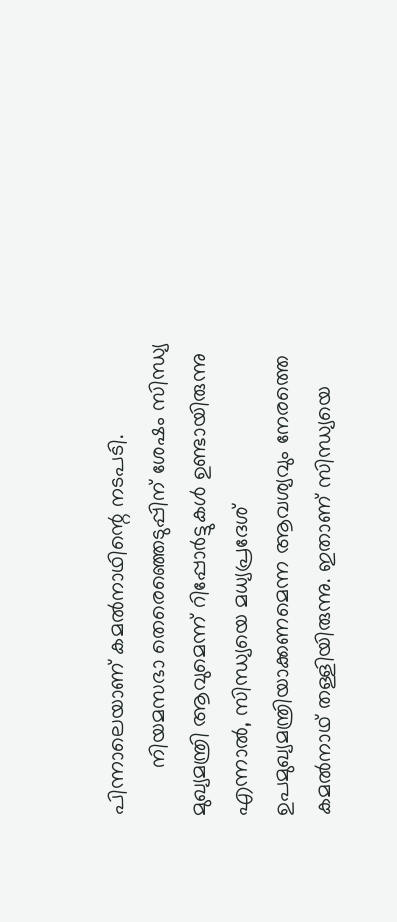പിന്നാലെയാണ് കമല്‍നാഥിന്റെ നടപടി.
        നിയമസഭാ തെരെഞ്ഞെടുപ്പിന് ശേഷം സിന്ധ്യ മുഖ്യമന്ത്രി ആവുമെന്ന് റിപ്പോര്‍ട്ടുകള്‍ ഉണ്ടായിരുന്നു എന്നാല്‍, സിന്ധ്യയെ മധ്യപ്രദേശ് ഉപമുഖ്യമന്ത്രിയാക്കണമെന്ന ആവശ്യവും നേരത്തെ കമല്‍നാഥ് തള്ളിയിരുന്നു. ഇതാണ് സിന്ധ്യയെ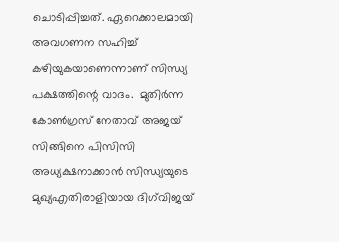ചൊടിപ്പിച്ചത്. ഏറെക്കാലമായി അവഗണന സഹിച്ച് കഴിയുകയാണെന്നാണ് സിന്ധ്യ പക്ഷത്തിന്റെ വാദം.  മുതിര്‍ന്ന കോണ്‍ഗ്രസ് നേതാവ് അജയ് സിങ്ങിനെ പിസിസി അധ്യക്ഷനാക്കാന്‍ സിന്ധ്യയുടെ മുഖ്യഎതിരാളിയായ ദിഗ്‌വിജയ്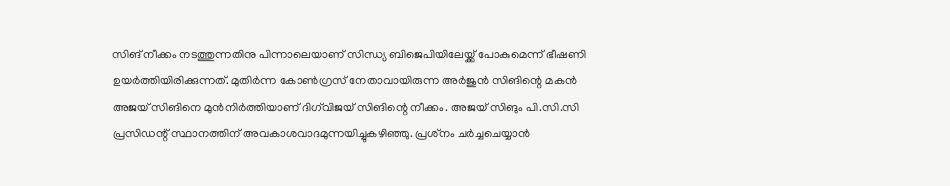സിങ് നീക്കം നടത്തുന്നതിനു പിന്നാലെയാണ് സിന്ധ്യ ബിജെപിയിലേയ്ക്ക് പോകുമെന്ന് ഭീഷണി ഉയര്‍ത്തിയിരിക്കുന്നത്. മുതിര്‍ന്ന കോണ്‍ഗ്രസ് നേതാവായിരുന്ന അര്‍ജുന്‍ സിങിന്റെ മകന്‍ അജയ് സിങിനെ മുന്‍നിര്‍ത്തിയാണ് ദിഗ്‌വിജയ് സിങിന്റെ നീക്കം. അജയ് സിങും പി.സി.സി പ്രസിഡന്റ് സ്ഥാനത്തിന് അവകാശവാദമുന്നയിച്ചുകഴിഞ്ഞു. പ്രശ്‌നം ചര്‍ച്ചചെയ്യാന്‍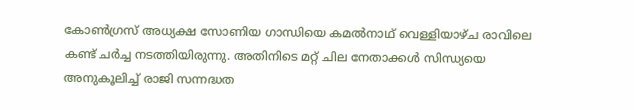കോണ്‍ഗ്രസ് അധ്യക്ഷ സോണിയ ഗാന്ധിയെ കമല്‍നാഥ് വെള്ളിയാഴ്ച രാവിലെ കണ്ട് ചര്‍ച്ച നടത്തിയിരുന്നു. അതിനിടെ മറ്റ് ചില നേതാക്കള്‍ സിന്ധ്യയെ അനുകൂലിച്ച് രാജി സന്നദ്ധത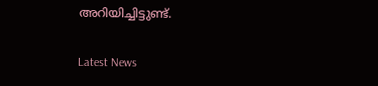അറിയിച്ചിട്ടുണ്ട്.

Latest News